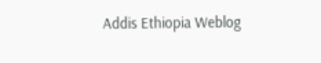Addis Ethiopia Weblog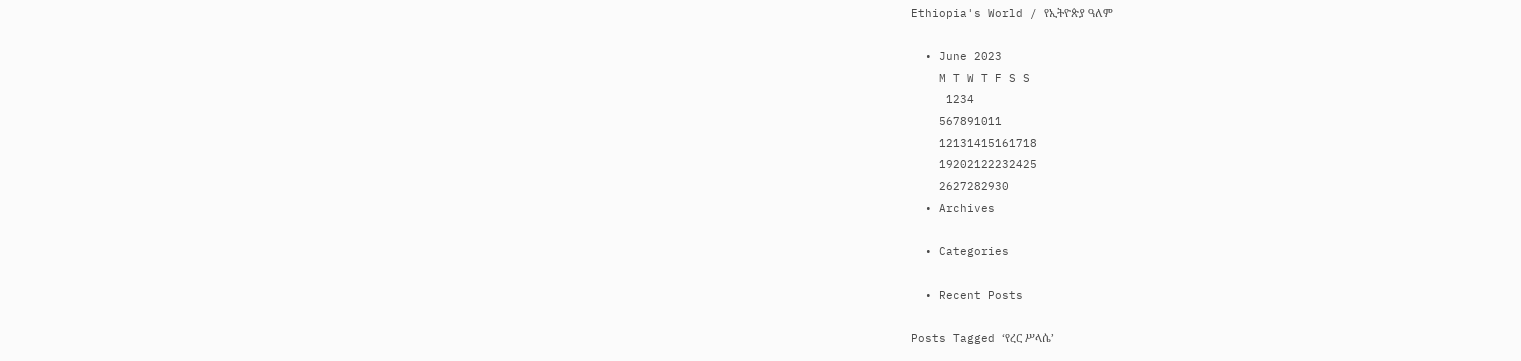Ethiopia's World / የኢትዮጵያ ዓለም

  • June 2023
    M T W T F S S
     1234
    567891011
    12131415161718
    19202122232425
    2627282930
  • Archives

  • Categories

  • Recent Posts

Posts Tagged ‘የረር ሥላሴ’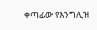ቀጣፊው የእንግሊዝ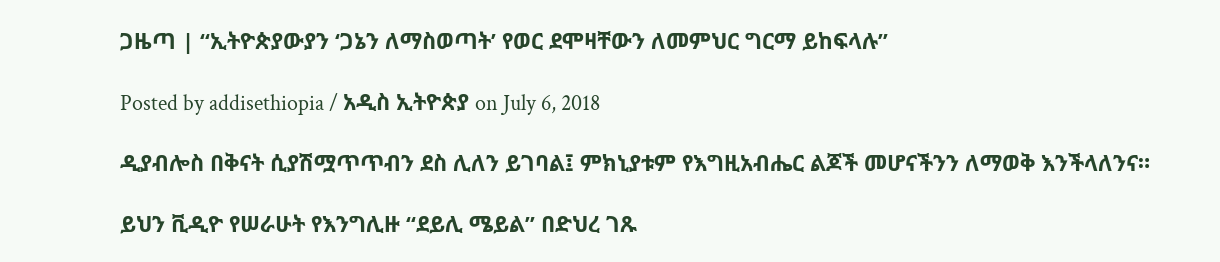ጋዜጣ | “ኢትዮጵያውያን ‘ጋኔን ለማስወጣት’ የወር ደሞዛቸውን ለመምህር ግርማ ይከፍላሉ”

Posted by addisethiopia / አዲስ ኢትዮጵያ on July 6, 2018

ዲያብሎስ በቅናት ሲያሽሟጥጥብን ደስ ሊለን ይገባል፤ ምክኒያቱም የእግዚአብሔር ልጆች መሆናችንን ለማወቅ እንችላለንና።

ይህን ቪዲዮ የሠራሁት የእንግሊዙ “ደይሊ ሜይል” በድህረ ገጹ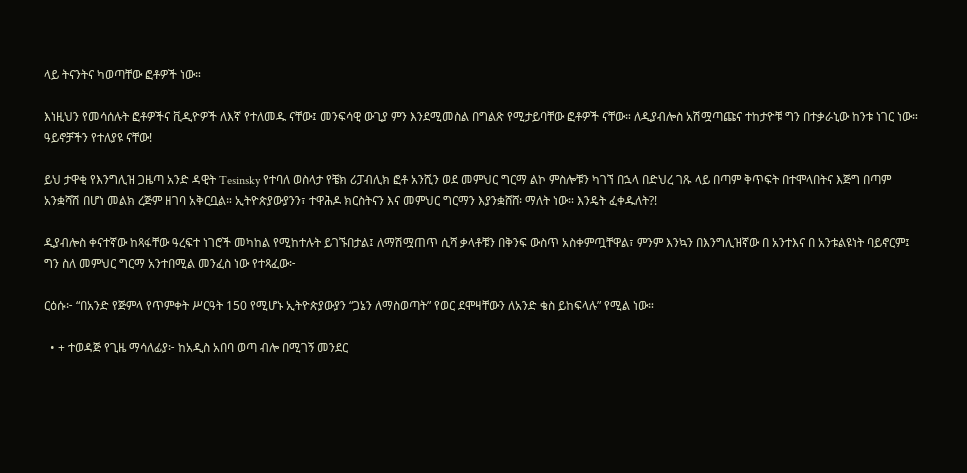ላይ ትናንትና ካወጣቸው ፎቶዎች ነው።

እነዚህን የመሳሰሉት ፎቶዎችና ቪዲዮዎች ለእኛ የተለመዱ ናቸው፤ መንፍሳዊ ውጊያ ምን እንደሚመስል በግልጽ የሚታይባቸው ፎቶዎች ናቸው። ለዲያብሎስ አሽሟጣጩና ተከታዮቹ ግን በተቃራኒው ከንቱ ነገር ነው። ዓይኖቻችን የተለያዩ ናቸው!

ይህ ታዋቂ የእንግሊዝ ጋዜጣ አንድ ዳዊት Tesinsky የተባለ ወስላታ የቼክ ሪፓብሊክ ፎቶ አንሺን ወደ መምህር ግርማ ልኮ ምስሎቹን ካገኘ በኋላ በድህረ ገጹ ላይ በጣም ቅጥፍት በተሞላበትና እጅግ በጣም አንቋሻሽ በሆነ መልክ ረጅም ዘገባ አቅርቧል። ኢትዮጵያውያንን፣ ተዋሕዶ ክርስትናን እና መምህር ግርማን እያንቋሸሸ፡ ማለት ነው። እንዴት ፈቀዱለት?!

ዲያብሎስ ቀናተኛው ከጻፋቸው ዓረፍተ ነገሮች መካከል የሚከተሉት ይገኙበታል፤ ለማሽሟጠጥ ሲሻ ቃላቶቹን በቅንፍ ውስጥ አስቀምጧቸዋል፣ ምንም እንኳን በእንግሊዝኛው በ አንተእና በ አንቱልዩነት ባይኖርም፤ ግን ስለ መምህር ግርማ አንተበሚል መንፈስ ነው የተጻፈው፦

ርዕሱ፦ “በአንድ የጅምላ የጥምቀት ሥርዓት 150 የሚሆኑ ኢትዮጵያውያን “ጋኔን ለማስወጣት” የወር ደሞዛቸውን ለአንድ ቄስ ይከፍላሉ” የሚል ነው።

  • + ተወዳጅ የጊዜ ማሳለፊያ፦ ከአዲስ አበባ ወጣ ብሎ በሚገኝ መንደር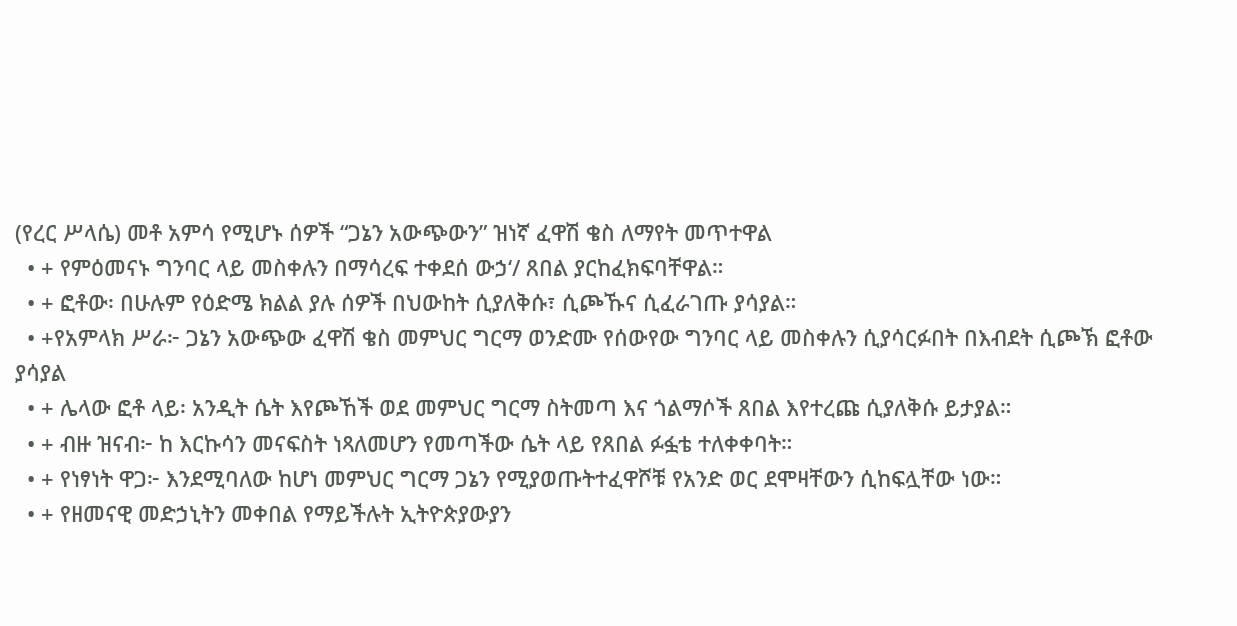(የረር ሥላሴ) መቶ አምሳ የሚሆኑ ሰዎች “ጋኔን አውጭውን” ዝነኛ ፈዋሽ ቄስ ለማየት መጥተዋል
  • + የምዕመናኑ ግንባር ላይ መስቀሉን በማሳረፍ ተቀደሰ ውኃ‘/ ጸበል ያርከፈክፍባቸዋል።
  • + ፎቶው፡ በሁሉም የዕድሜ ክልል ያሉ ሰዎች በህውከት ሲያለቅሱ፣ ሲጮኹና ሲፈራገጡ ያሳያል።
  • +የአምላክ ሥራ፦ ጋኔን አውጭው ፈዋሽ ቄስ መምህር ግርማ ወንድሙ የሰውየው ግንባር ላይ መስቀሉን ሲያሳርፉበት በእብደት ሲጮኽ ፎቶው ያሳያል
  • + ሌላው ፎቶ ላይ፡ አንዲት ሴት እየጮኸች ወደ መምህር ግርማ ስትመጣ እና ጎልማሶች ጸበል እየተረጩ ሲያለቅሱ ይታያል።
  • + ብዙ ዝናብ፦ ከ እርኩሳን መናፍስት ነጻለመሆን የመጣችው ሴት ላይ የጸበል ፉፏቴ ተለቀቀባት።
  • + የነፃነት ዋጋ፦ እንደሚባለው ከሆነ መምህር ግርማ ጋኔን የሚያወጡትተፈዋሾቹ የአንድ ወር ደሞዛቸውን ሲከፍሏቸው ነው።
  • + የዘመናዊ መድኃኒትን መቀበል የማይችሉት ኢትዮጵያውያን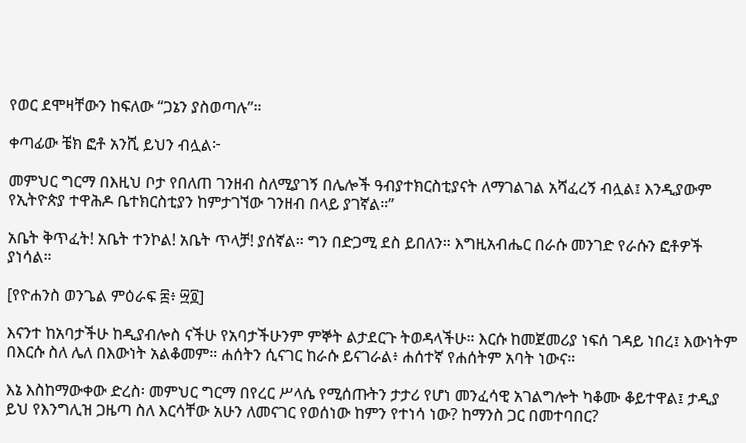የወር ደሞዛቸውን ከፍለው “ጋኔን ያስወጣሉ”።

ቀጣፊው ቼክ ፎቶ አንሺ ይህን ብሏል፦

መምህር ግርማ በእዚህ ቦታ የበለጠ ገንዘብ ስለሚያገኝ በሌሎች ዓብያተክርስቲያናት ለማገልገል አሻፈረኝ ብሏል፤ እንዲያውም የኢትዮጵያ ተዋሕዶ ቤተክርስቲያን ከምታገኘው ገንዘብ በላይ ያገኛል።”

አቤት ቅጥፈት! አቤት ተንኮል! አቤት ጥላቻ! ያሰኛል። ግን በድጋሚ ደስ ይበለን። እግዚአብሔር በራሱ መንገድ የራሱን ፎቶዎች ያነሳል።

[የዮሐንስ ወንጌል ምዕራፍ ፰፥ ፵፬]

እናንተ ከአባታችሁ ከዲያብሎስ ናችሁ የአባታችሁንም ምኞት ልታደርጉ ትወዳላችሁ። እርሱ ከመጀመሪያ ነፍሰ ገዳይ ነበረ፤ እውነትም በእርሱ ስለ ሌለ በእውነት አልቆመም። ሐሰትን ሲናገር ከራሱ ይናገራል፥ ሐሰተኛ የሐሰትም አባት ነውና።

እኔ እስከማውቀው ድረስ፡ መምህር ግርማ በየረር ሥላሴ የሚሰጡትን ታታሪ የሆነ መንፈሳዊ አገልግሎት ካቆሙ ቆይተዋል፤ ታዲያ ይህ የእንግሊዝ ጋዜጣ ስለ እርሳቸው አሁን ለመናገር የወሰነው ከምን የተነሳ ነው? ከማንስ ጋር በመተባበር?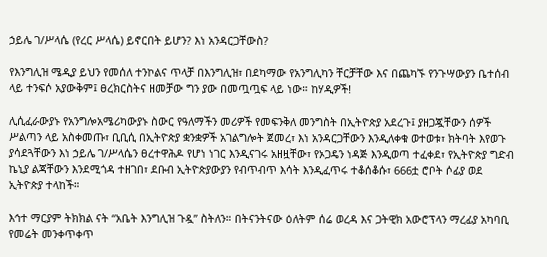ኃይሌ ገ/ሥላሴ (የረር ሥላሴ) ይኖርበት ይሆን? እነ አንዳርጋቸውስ?

የእንግሊዝ ሜዲያ ይህን የመሰለ ተንኮልና ጥላቻ በእንግሊዝ፣ በደካማው የአንግሊካን ቸርቻቸው እና በጨካኙ የንጉሣውያን ቤተሰብ ላይ ተንፍሶ አያውቅም፤ ፀረክርስትና ዘመቻው ግን ያው በመጧጧፍ ላይ ነው። ከሃዲዎች!

ሊሲፈራውያኑ የአንግሎአሜሪካውያኑ ስውር የዓለማችን መሪዎች የመፍንቅለ መንግስት በኢትዮጵያ አደረጉ፤ ያዘጋጇቸውን ሰዎች ሥልጣን ላይ አስቀመጡ፣ ቢቢሲ በኢትዮጵያ ቋንቋዎች አገልግሎት ጀመረ፣ እነ አንዳርጋቸውን እንዲለቀቁ ወተወቱ፣ ክትባት እየወጉ ያሳደጓቸውን እነ ኃይሌ ገ/ሥላሴን ፀረተዋሕዶ የሆነ ነገር እንዲናገሩ አዘዟቸው፣ የኦጋዴን ነዳጅ እንዲወጣ ተፈቀደ፣ የኢትዮጵያ ግድብ ኬኒያ ልጃቸውን እንደሚጎዳ ተዘገበ፣ ደቡብ ኢትዮጵያውያን የብጥብጥ እሳት እንዲፈጥሩ ተቆሰቆሱ፣ 666ቷ ሮቦት ሶፊያ ወደ ኢትዮጵያ ተላከች።

እኅተ ማርያም ትክክል ናት “አቤት እንግሊዝ ጉዷ” ስትለን። በትናንትናው ዕለትም ሰሬ ወረዳ እና ጋትዊክ አውሮፕላን ማረፊያ አካባቢ የመሬት መንቀጥቀጥ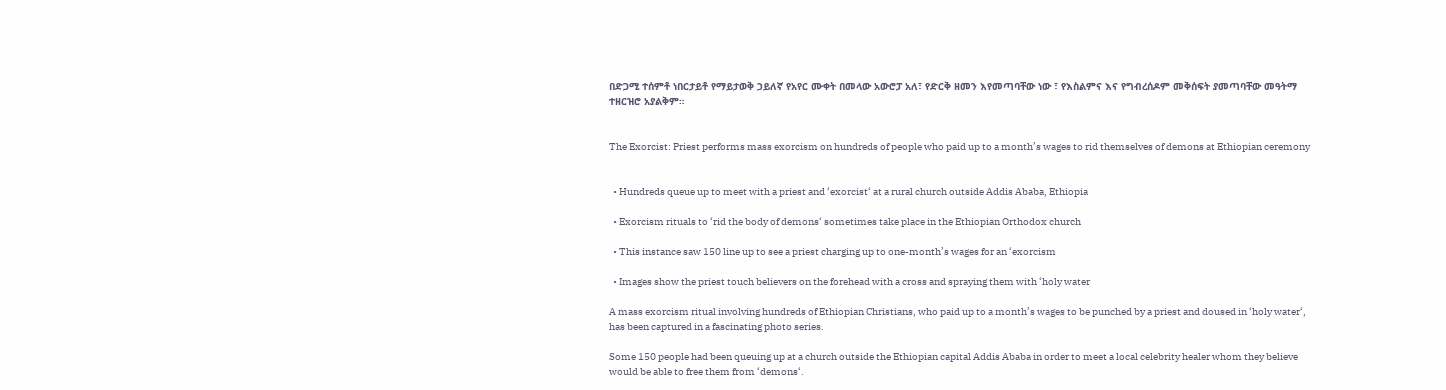በድጋሚ ተሰምቶ ነበርታይቶ የማይታወቅ ኃይለኛ የአየር ሙቀት በመላው አውሮፓ አለ፣ የድርቅ ዘመን እየመጣባቸው ነው ፣ የእስልምና እና የግብረሰዶም መቅሰፍት ያመጣባቸው መዓትማ ተዘርዝሮ አያልቅም።


The Exorcist: Priest performs mass exorcism on hundreds of people who paid up to a month’s wages to rid themselves of demons at Ethiopian ceremony


  • Hundreds queue up to meet with a priest and ‘exorcist‘ at a rural church outside Addis Ababa, Ethiopia

  • Exorcism rituals to ‘rid the body of demons‘ sometimes take place in the Ethiopian Orthodox church

  • This instance saw 150 line up to see a priest charging up to one-month’s wages for an ‘exorcism

  • Images show the priest touch believers on the forehead with a cross and spraying them with ‘holy water

A mass exorcism ritual involving hundreds of Ethiopian Christians, who paid up to a month’s wages to be punched by a priest and doused in ‘holy water‘, has been captured in a fascinating photo series.

Some 150 people had been queuing up at a church outside the Ethiopian capital Addis Ababa in order to meet a local celebrity healer whom they believe would be able to free them from ‘demons‘.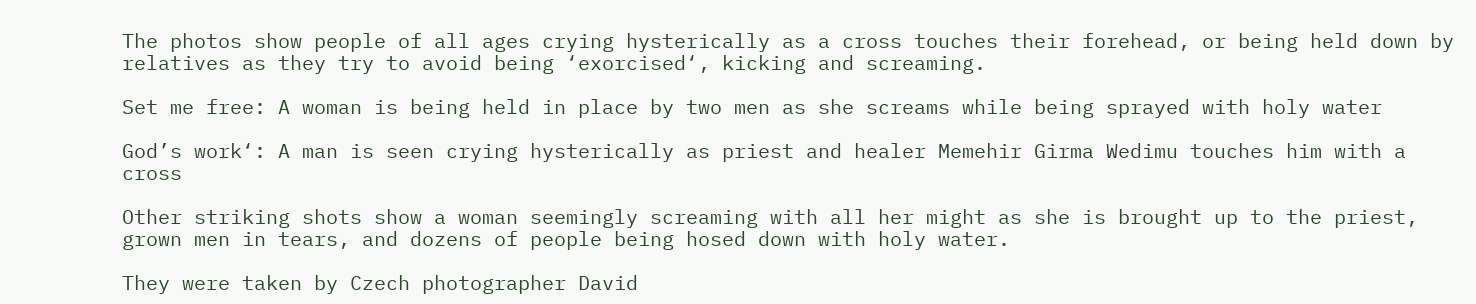The photos show people of all ages crying hysterically as a cross touches their forehead, or being held down by relatives as they try to avoid being ‘exorcised‘, kicking and screaming.

Set me free: A woman is being held in place by two men as she screams while being sprayed with holy water

God’s work‘: A man is seen crying hysterically as priest and healer Memehir Girma Wedimu touches him with a cross

Other striking shots show a woman seemingly screaming with all her might as she is brought up to the priest, grown men in tears, and dozens of people being hosed down with holy water.

They were taken by Czech photographer David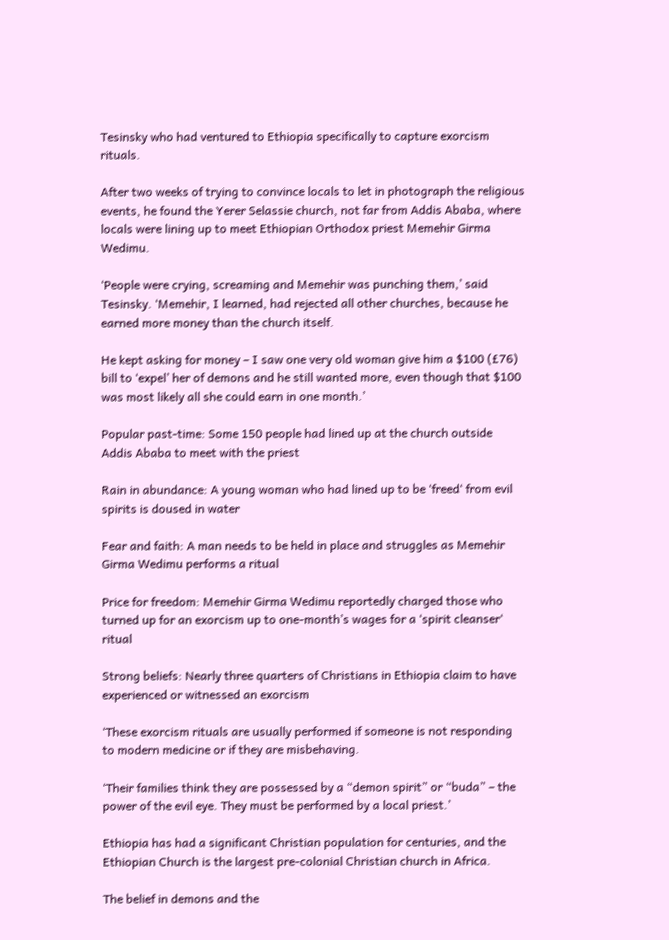Tesinsky who had ventured to Ethiopia specifically to capture exorcism rituals.

After two weeks of trying to convince locals to let in photograph the religious events, he found the Yerer Selassie church, not far from Addis Ababa, where locals were lining up to meet Ethiopian Orthodox priest Memehir Girma Wedimu.

‘People were crying, screaming and Memehir was punching them,’ said Tesinsky. ‘Memehir, I learned, had rejected all other churches, because he earned more money than the church itself.

He kept asking for money – I saw one very old woman give him a $100 (£76) bill to ‘expel’ her of demons and he still wanted more, even though that $100 was most likely all she could earn in one month.’

Popular past-time: Some 150 people had lined up at the church outside Addis Ababa to meet with the priest

Rain in abundance: A young woman who had lined up to be ‘freed‘ from evil spirits is doused in water

Fear and faith: A man needs to be held in place and struggles as Memehir Girma Wedimu performs a ritual

Price for freedom: Memehir Girma Wedimu reportedly charged those who turned up for an exorcism up to one-month’s wages for a ‘spirit cleanser‘ ritual

Strong beliefs: Nearly three quarters of Christians in Ethiopia claim to have experienced or witnessed an exorcism

‘These exorcism rituals are usually performed if someone is not responding to modern medicine or if they are misbehaving.

‘Their families think they are possessed by a “demon spirit” or “buda” – the power of the evil eye. They must be performed by a local priest.’

Ethiopia has had a significant Christian population for centuries, and the Ethiopian Church is the largest pre-colonial Christian church in Africa.

The belief in demons and the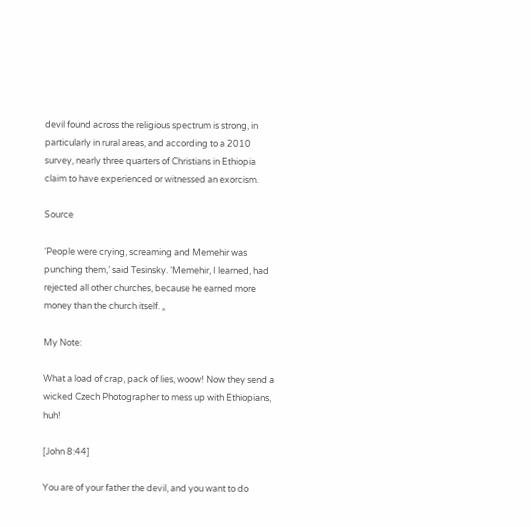devil found across the religious spectrum is strong, in particularly in rural areas, and according to a 2010 survey, nearly three quarters of Christians in Ethiopia claim to have experienced or witnessed an exorcism.

Source

‘People were crying, screaming and Memehir was punching them,’ said Tesinsky. ‘Memehir, I learned, had rejected all other churches, because he earned more money than the church itself. „

My Note:

What a load of crap, pack of lies, woow! Now they send a wicked Czech Photographer to mess up with Ethiopians, huh!

[John 8:44]

You are of your father the devil, and you want to do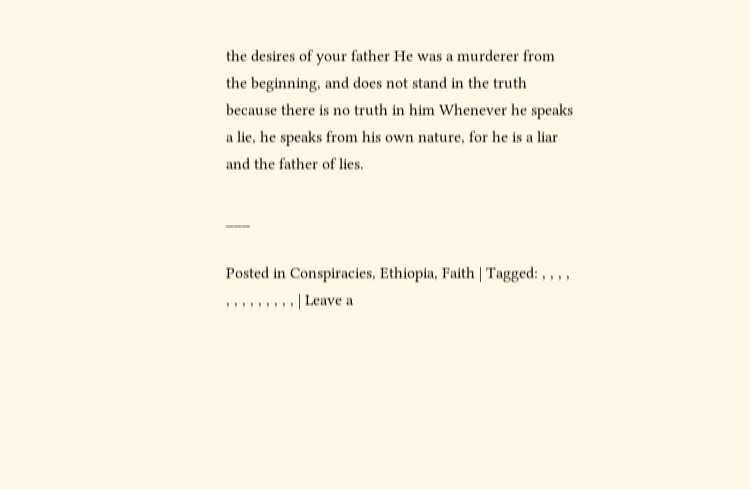the desires of your father He was a murderer from the beginning, and does not stand in the truth because there is no truth in him Whenever he speaks a lie, he speaks from his own nature, for he is a liar and the father of lies.

___

Posted in Conspiracies, Ethiopia, Faith | Tagged: , , , , , , , , , , , , , | Leave a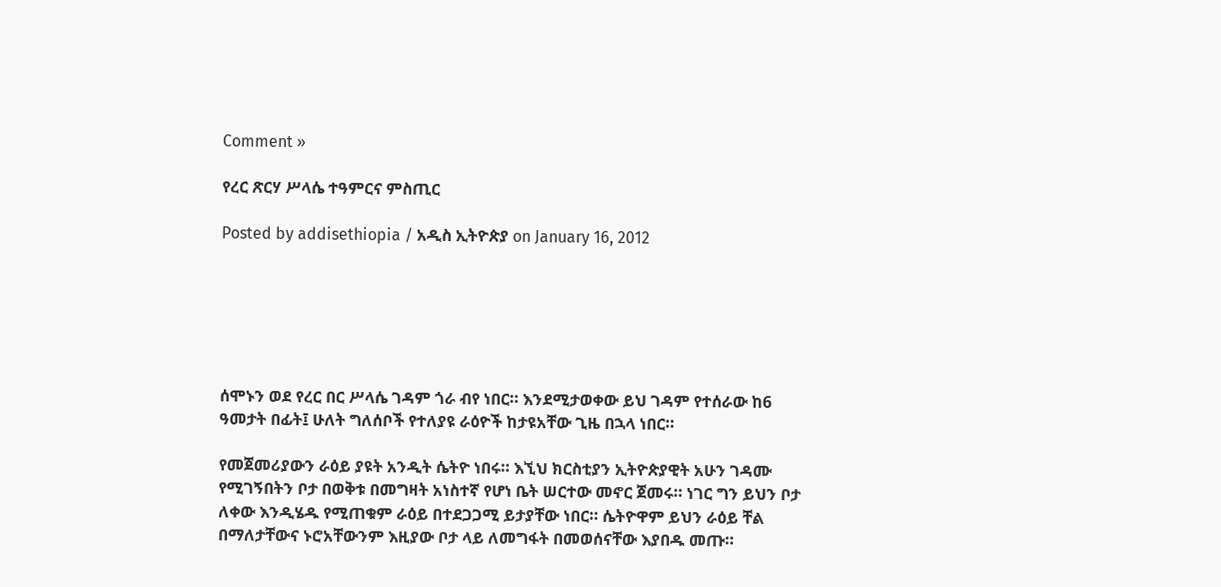Comment »

የረር ጽርሃ ሥላሴ ተዓምርና ምስጢር

Posted by addisethiopia / አዲስ ኢትዮጵያ on January 16, 2012






ሰሞኑን ወደ የረር በር ሥላሴ ገዳም ጎራ ብየ ነበር። እንደሚታወቀው ይህ ገዳም የተሰራው ከ6 ዓመታት በፊት፤ ሁለት ግለሰቦች የተለያዩ ራዕዮች ከታዩአቸው ጊዜ በኋላ ነበር።

የመጀመሪያውን ራዕይ ያዩት አንዲት ሴትዮ ነበሩ። እኚህ ክርስቲያን ኢትዮጵያዊት አሁን ገዳሙ የሚገኝበትን ቦታ በወቅቱ በመግዛት አነስተኛ የሆነ ቤት ሠርተው መኖር ጀመሩ። ነገር ግን ይህን ቦታ ለቀው እንዲሄዱ የሚጠቁም ራዕይ በተደጋጋሚ ይታያቸው ነበር። ሴትዮዋም ይህን ራዕይ ቸል በማለታቸውና ኑሮአቸውንም እዚያው ቦታ ላይ ለመግፋት በመወሰናቸው እያበዱ መጡ።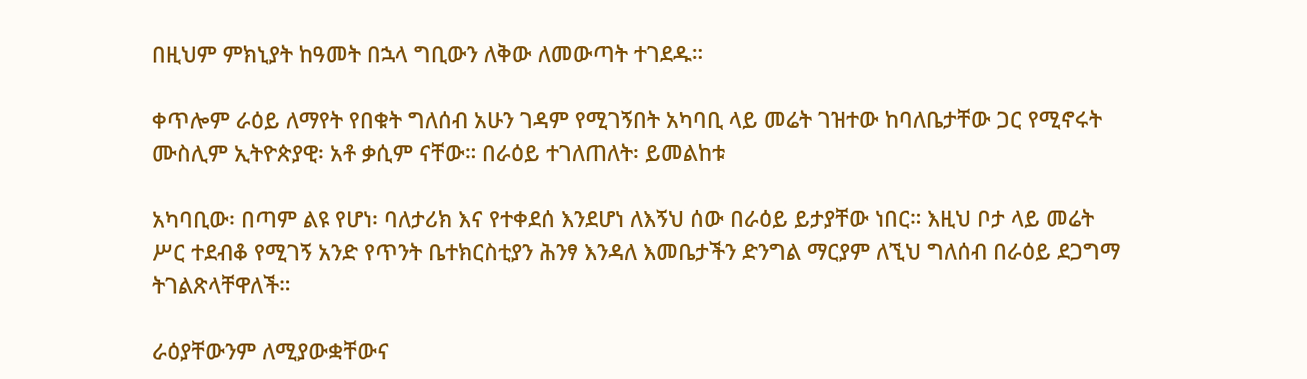በዚህም ምክኒያት ከዓመት በኋላ ግቢውን ለቅው ለመውጣት ተገደዱ።

ቀጥሎም ራዕይ ለማየት የበቁት ግለሰብ አሁን ገዳም የሚገኝበት አካባቢ ላይ መሬት ገዝተው ከባለቤታቸው ጋር የሚኖሩት ሙስሊም ኢትዮጵያዊ፡ አቶ ቃሲም ናቸው። በራዕይ ተገለጠለት፡ ይመልከቱ

አካባቢው፡ በጣም ልዩ የሆነ፡ ባለታሪክ እና የተቀደሰ እንደሆነ ለእኝህ ሰው በራዕይ ይታያቸው ነበር። እዚህ ቦታ ላይ መሬት ሥር ተደብቆ የሚገኝ አንድ የጥንት ቤተክርስቲያን ሕንፃ እንዳለ እመቤታችን ድንግል ማርያም ለኚህ ግለሰብ በራዕይ ደጋግማ ትገልጽላቸዋለች።

ራዕያቸውንም ለሚያውቋቸውና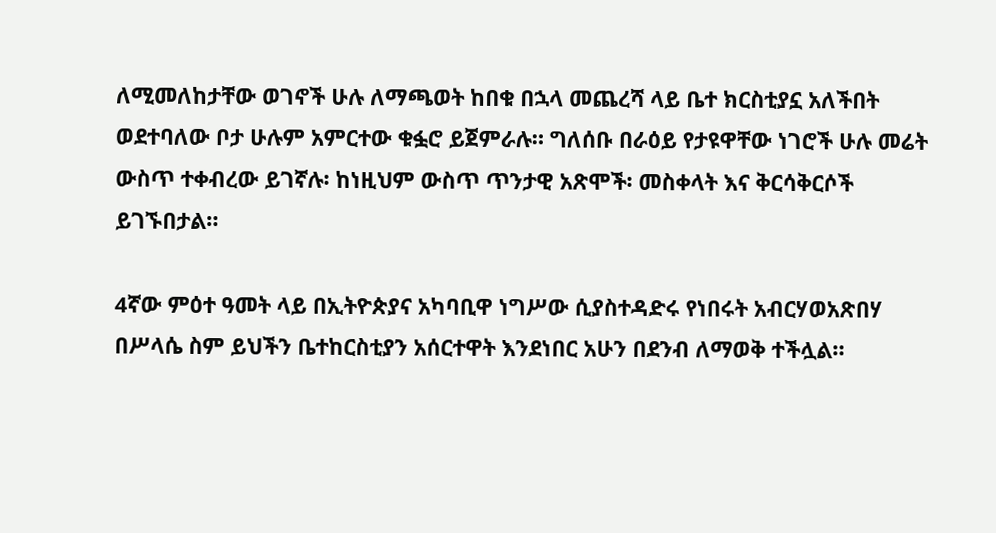ለሚመለከታቸው ወገኖች ሁሉ ለማጫወት ከበቁ በኋላ መጨረሻ ላይ ቤተ ክርስቲያኗ አለችበት ወደተባለው ቦታ ሁሉም አምርተው ቁፏሮ ይጀምራሉ። ግለሰቡ በራዕይ የታዩዋቸው ነገሮች ሁሉ መሬት ውስጥ ተቀብረው ይገኛሉ፡ ከነዚህም ውስጥ ጥንታዊ አጽሞች፡ መስቀላት እና ቅርሳቅርሶች ይገኙበታል።

4ኛው ምዕተ ዓመት ላይ በኢትዮጵያና አካባቢዋ ነግሥው ሲያስተዳድሩ የነበሩት አብርሃወአጽበሃ በሥላሴ ስም ይህችን ቤተከርስቲያን አሰርተዋት እንደነበር አሁን በደንብ ለማወቅ ተችሏል።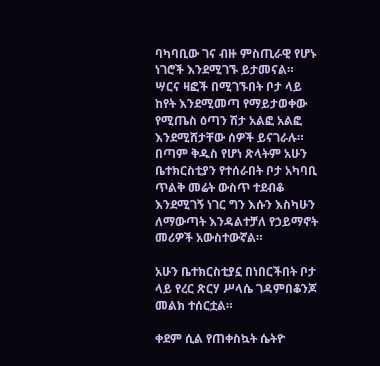ባካባቢው ገና ብዙ ምስጢራዊ የሆኑ ነገሮች እንደሚገኙ ይታመናል። ሣርና ዛፎች በሚገኙበት ቦታ ላይ ከየት እንደሚመጣ የማይታወቀው የሚጤስ ዕጣን ሽታ አልፎ አልፎ እንደሚሸታቸው ሰዎች ይናገራሉ። በጣም ቅዱስ የሆነ ጽላትም አሁን ቤተክርስቲያን የተሰራበት ቦታ አካባቢ ጥልቅ መሬት ውስጥ ተደብቆ እንደሚገኝ ነገር ግን እሱን እስካሁን ለማውጣት እንዳልተቻለ የኃይማኖት መሪዎች አውስተውኛል።

አሁን ቤተክርስቲያኗ በነበርችበት ቦታ ላይ የረር ጽርሃ ሥላሴ ገዳምበቆንጆ መልክ ተሰርቷል።

ቀደም ሲል የጠቀስኳት ሴትዮ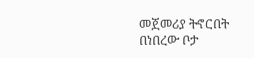መጀመሪያ ትኖርበት በነበረው ቦታ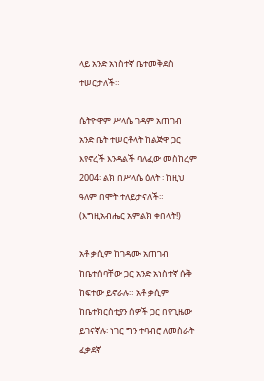ላይ አንድ አነስተኛ ቤተመቅደስ ተሠርታለች።

ሴትዮዋም ሥላሴ ገዳም አጠገብ አንድ ቤት ተሠርቶላት ከልጅዋ ጋር እየኖረች እንዳልች ባለፈው መስከረም 2004፡ ልክ በሥላሴ ዕለት ፡ ከዚህ ዓለም በሞት ተለይታናለች። (እግዚአብሔር አምልክ ቀበላት!)

አቶ ቃሲም ከገዳሙ አጠገብ ከቤተሰባቸው ጋር አንድ አነስተኛ ሱቅ ከፍተው ይኖራሉ። አቶ ቃሲም ከቤተክርስቲያን ሰዎች ጋር በየጊዜው ይገናኛሉ፡ ነገር ግን ተባብሮ ለመስራት ፈቃደኛ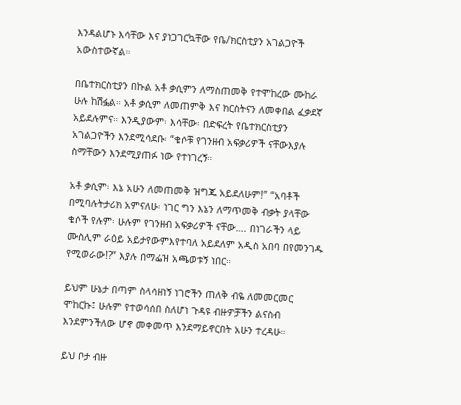እንዳልሆኑ እሳቸው እና ያነጋገርኳቸው የቤ/ክርስቲያን አገልጋዮች አውስተውኛል።

በቤተክርስቲያን በኩል አቶ ቃሲምን ለማስጠመቅ የተሞከረው ሙከራ ሁሉ ከሽፏል። አቶ ቃሲም ለመጠምቅ እና ክርስትናን ለመቀበል ፈቃደኛ አይደሉምና። እንዲያውም፡ እሳቸው፡ በድፍረት የቤተክርስቲያን አገልጋዮችን እንደሚሳደቡ፡ “ቄሶቹ የገንዘብ አፍቃሪዎች ናቸውእያሉ ስማቸውን እንደሚያጠፉ ነው የተነገረኝ።

አቶ ቃሲም፡ እኔ አሁን ለመጠመቅ ዝግጁ አይደለሁም!” “አባቶች በሚባሉትታሪክ አምናለሁ፡ ነገር ግን እኔን ለማጥመቅ ብቃት ያላቸው ቄሶች የሉም፡ ሁሉም የገንዘብ አፍቃሪዎች ናቸው…. በነገራችን ላይ ሙስሊም ራዕይ አይታየውምእየተባለ አይደለም አዲስ አበባ በየመንገዱ የሚወራው!?” እያሉ በማፌዝ አጫወቱኝ ነበር።

ይህም ሁኔታ በጣም ስላሳዘነኝ ነገሮችን ጠለቅ ብዬ ለመመርመር ሞከርኩ፤ ሁሉም የተወሳሰበ ስለሆነ ጉዳዩ ብዙዎቻችን ልናስብ እንደምንችለው ሆኖ መቀመጥ እንደማይኖርበት አሁን ተረዳሁ።

ይህ ቦታ ብዙ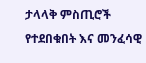ታላላቅ ምስጢሮች የተደበቁበት እና መንፈሳዊ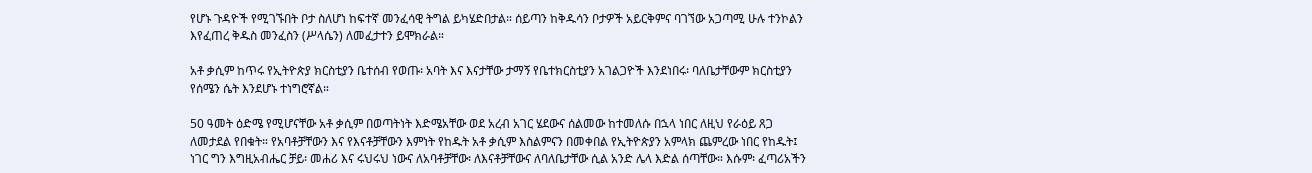የሆኑ ጉዳዮች የሚገኙበት ቦታ ስለሆነ ከፍተኛ መንፈሳዊ ትግል ይካሄድበታል። ሰይጣን ከቅዱሳን ቦታዎች አይርቅምና ባገኘው አጋጣሚ ሁሉ ተንኮልን እየፈጠረ ቅዱስ መንፈስን (ሥላሴን) ለመፈታተን ይሞክራል።

አቶ ቃሲም ከጥሩ የኢትዮጵያ ክርስቲያን ቤተሰብ የወጡ፡ አባት እና እናታቸው ታማኝ የቤተክርስቲያን አገልጋዮች እንደነበሩ፡ ባለቤታቸውም ክርስቲያን የሰሜን ሴት እንደሆኑ ተነግሮኛል።

50 ዓመት ዕድሜ የሚሆናቸው አቶ ቃሲም በወጣትነት እድሜአቸው ወደ አረብ አገር ሄደውና ሰልመው ከተመለሱ በኋላ ነበር ለዚህ የራዕይ ጸጋ ለመታደል የበቁት። የአባቶቻቸውን እና የእናቶቻቸውን እምነት የከዱት አቶ ቃሲም እስልምናን በመቀበል የኢትዮጵያን አምላክ ጨምረው ነበር የከዱት፤ ነገር ግን እግዚአብሔር ቻይ፡ መሐሪ እና ሩህሩህ ነውና ለአባቶቻቸው፡ ለእናቶቻቸውና ለባለቤታቸው ሲል አንድ ሌላ እድል ሰጣቸው። እሱም፡ ፈጣሪአችን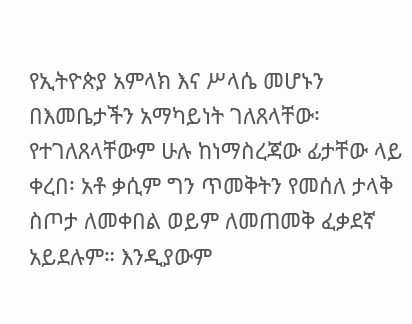የኢትዮጵያ አምላክ እና ሥላሴ መሆኑን በእመቤታችን አማካይነት ገለጸላቸው፡ የተገለጸላቸውም ሁሉ ከነማስረጃው ፊታቸው ላይ ቀረበ፡ አቶ ቃሲም ግን ጥመቅትን የመሰለ ታላቅ ስጦታ ለመቀበል ወይም ለመጠመቅ ፈቃደኛ አይደሉም። እንዲያውም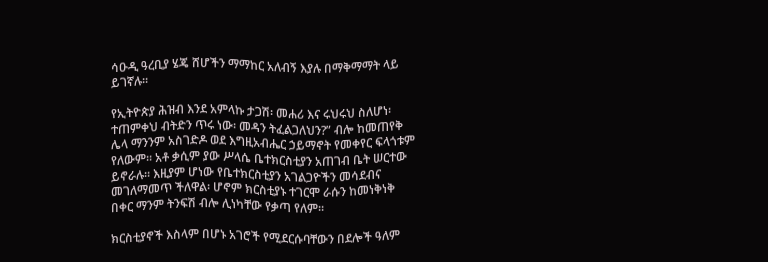ሳዑዲ ዓረቢያ ሄጄ ሸሆችን ማማከር አለብኝ እያሉ በማቅማማት ላይ ይገኛሉ።

የኢትዮጵያ ሕዝብ እንደ አምላኩ ታጋሽ፡ መሐሪ እና ሩህሩህ ስለሆነ፡ ተጠምቀህ ብትድን ጥሩ ነው፡ መዳን ትፈልጋለህን?” ብሎ ከመጠየቅ ሌላ ማንንም አስገድዶ ወደ እግዚአብሔር ኃይማኖት የመቀየር ፍላጎቱም የለውም። አቶ ቃሲም ያው ሥላሴ ቤተክርስቲያን አጠገብ ቤት ሠርተው ይኖራሉ። እዚያም ሆነው የቤተክርስቲያን አገልጋዮችን መሳደብና መገለማመጥ ችለዋል፡ ሆኖም ክርስቲያኑ ተገርሞ ራሱን ከመነቅነቅ በቀር ማንም ትንፍሽ ብሎ ሊነካቸው የቃጣ የለም።

ክርስቲያኖች እስላም በሆኑ አገሮች የሚደርሱባቸውን በደሎች ዓለም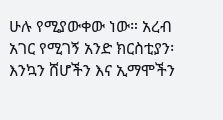ሁሉ የሚያውቀው ነው። አረብ አገር የሚገኝ አንድ ክርስቲያን፡ እንኳን ሸሆችን እና ኢማሞችን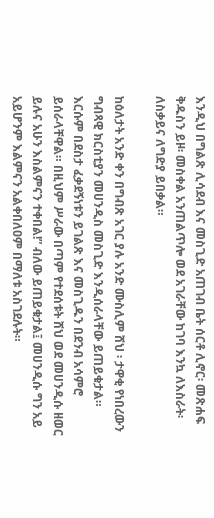እንዲህ በግልጽ ሊሳደብ እና መስጊድ አጠገብ ቤት ሰርቶ ሊኖር፡ መጽሐፍ ቅዱስን ይዞ፡ መስቀል አንጠልጥሎ ወደ አገራቸው ከገባ እንኳ ለእስራት፡ ለስቃይና ለግድያ ይበቃል።

ከዕለታት አንድ ቀን በግብጽ አገር ያሉ አንድ ሙስሊም ሸህ ፡ ታዋቂ የነበረውን ግብጻዊ ክርስቲያን መሀንዲስ መስጊድ እንዲሰራላቸው ይጠይቁታል። እርሱም በደስታ ፈቃደኝነቱን ይገልጽ እና መስጊዱን በደንብ አሳምሮ ይሰራላቸዋል። በዚህም ሥራው በጣም የተደሰቱት ሸህ ወደ መሀንዲሱ ዘወር ይሉና አሁን እስልምናን ተቀበል!” ብለው ይጠይቁታል፤ መሀንዲሱ ግን አይ አይሆንም እልምናን አልቀበለዐም በማለቱ አስገደሉት።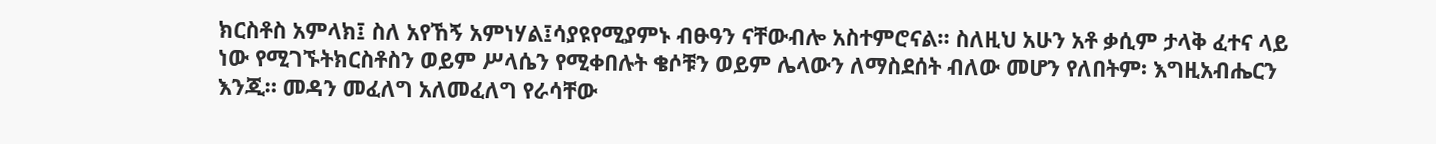ክርስቶስ አምላክ፤ ስለ አየኸኝ አምነሃል፤ሳያዩየሚያምኑ ብፁዓን ናቸውብሎ አስተምሮናል። ስለዚህ አሁን አቶ ቃሲም ታላቅ ፈተና ላይ ነው የሚገኙትክርስቶስን ወይም ሥላሴን የሚቀበሉት ቄሶቹን ወይም ሌላውን ለማስደሰት ብለው መሆን የለበትም፡ እግዚአብሔርን እንጂ። መዳን መፈለግ አለመፈለግ የራሳቸው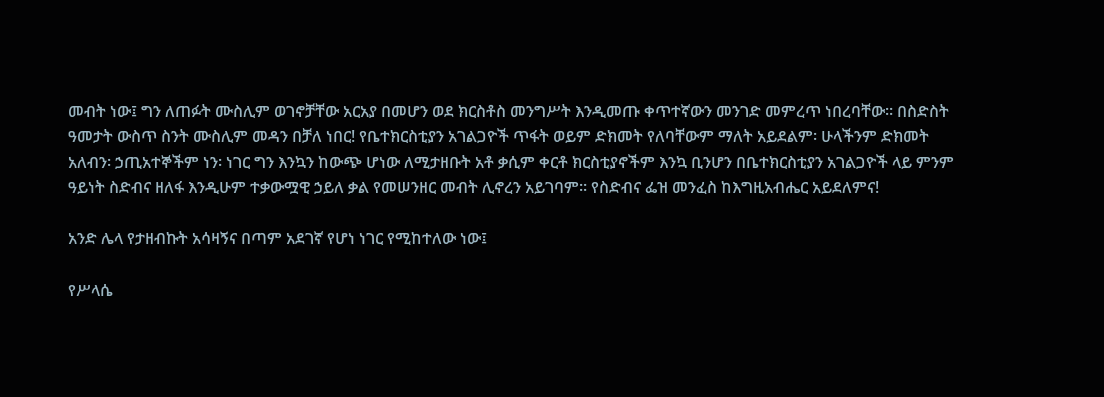መብት ነው፤ ግን ለጠፉት ሙስሊም ወገኖቻቸው አርአያ በመሆን ወደ ክርስቶስ መንግሥት እንዲመጡ ቀጥተኛውን መንገድ መምረጥ ነበረባቸው። በስድስት ዓመታት ውስጥ ስንት ሙስሊም መዳን በቻለ ነበር! የቤተክርስቲያን አገልጋዮች ጥፋት ወይም ድክመት የለባቸውም ማለት አይደልም፡ ሁላችንም ድክመት አለብን፡ ኃጢአተኞችም ነን፡ ነገር ግን እንኳን ከውጭ ሆነው ለሚታዘቡት አቶ ቃሲም ቀርቶ ክርስቲያኖችም እንኳ ቢንሆን በቤተክርስቲያን አገልጋዮች ላይ ምንም ዓይነት ስድብና ዘለፋ እንዲሁም ተቃውሟዊ ኃይለ ቃል የመሠንዘር መብት ሊኖረን አይገባም። የስድብና ፌዝ መንፈስ ከእግዚአብሔር አይደለምና!

አንድ ሌላ የታዘብኩት አሳዛኝና በጣም አደገኛ የሆነ ነገር የሚከተለው ነው፤

የሥላሴ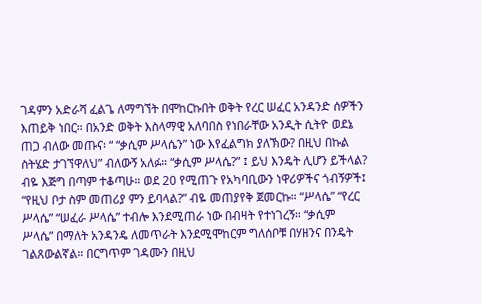ገዳምን አድራሻ ፈልጌ ለማግኘት በሞከርኩበት ወቅት የረር ሠፈር አንዳንድ ሰዎችን እጠይቅ ነበር። በአንድ ወቅት እስላማዊ አለባበስ የነበራቸው አንዲት ሲትዮ ወደኔ ጠጋ ብለው መጡና፡ “ “ቃሲም ሥላሴን” ነው እየፈልግክ ያለኽው? በዚህ በኩል ስትሄድ ታገኘዋለህ” ብለውኝ አለፉ። “ቃሲም ሥላሴ?” ፤ ይህ እንዴት ሊሆን ይችላል? ብዬ እጅግ በጣም ተቆጣሁ። ወደ 20 የሚጠጉ የአካባቢውን ነዋሪዎችና ጎብኝዎች፤ “የዚህ ቦታ ስም መጠሪያ ምን ይባላል?” ብዬ መጠያየቅ ጀመርኩ። “ሥላሴ” “የረር ሥላሴ” “ሠፈራ ሥላሴ” ተብሎ እንደሚጠራ ነው በብዛት የተነገረኝ። “ቃሲም ሥላሴ” በማለት አንዳንዴ ለመጥራት እንደሚሞከርም ግለሰቦቹ በሃዘንና በንዴት ገልጸውልኛል። በርግጥም ገዳሙን በዚህ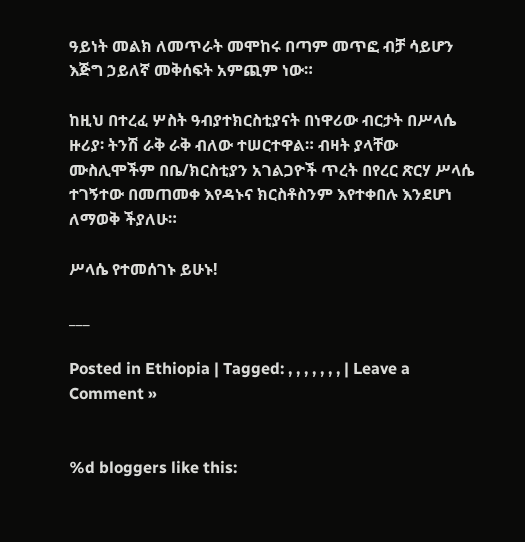ዓይነት መልክ ለመጥራት መሞከሩ በጣም መጥፎ ብቻ ሳይሆን እጅግ ኃይለኛ መቅሰፍት አምጪም ነው።

ከዚህ በተረፈ ሦስት ዓብያተክርስቲያናት በነዋሪው ብርታት በሥላሴ ዙሪያ፡ ትንሽ ራቅ ራቅ ብለው ተሠርተዋል። ብዛት ያላቸው ሙስሊሞችም በቤ/ክርስቲያን አገልጋዮች ጥረት በየረር ጽርሃ ሥላሴ ተገኝተው በመጠመቀ እየዳኑና ክርስቶስንም እየተቀበሉ እንደሆነ ለማወቅ ችያለሁ።

ሥላሴ የተመሰገኑ ይሁኑ!

___

Posted in Ethiopia | Tagged: , , , , , , , | Leave a Comment »


%d bloggers like this: